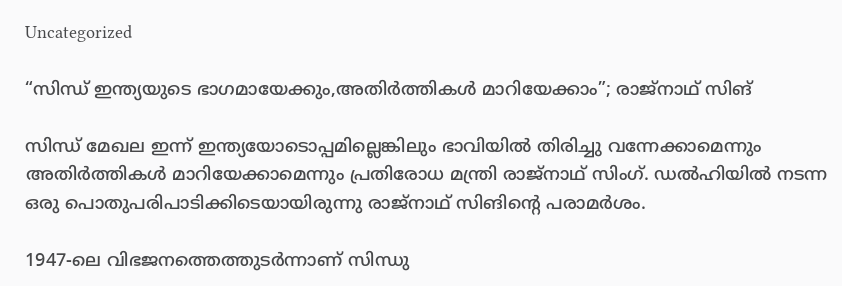Uncategorized

“സിന്ധ് ഇന്ത്യയുടെ ഭാഗമായേക്കും,അതിർത്തികൾ മാറിയേക്കാം”; രാജ്നാഥ് സിങ്

സിന്ധ് മേഖല ഇന്ന് ഇന്ത്യയോടൊപ്പമില്ലെങ്കിലും ഭാവിയിൽ തിരിച്ചു വന്നേക്കാമെന്നും അതിർത്തികൾ മാറിയേക്കാമെന്നും പ്രതിരോധ മന്ത്രി രാജ്‌നാഥ് സിംഗ്. ഡൽഹിയിൽ നടന്ന ഒരു പൊതുപരിപാടിക്കിടെയായിരുന്നു രാജ്നാഥ് സിങിൻ്റെ പരാമർശം.

1947-ലെ വിഭജനത്തെത്തുടർന്നാണ് സിന്ധു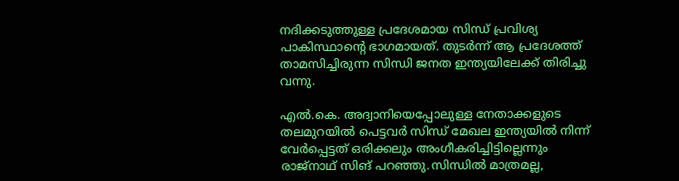നദിക്കടുത്തുള്ള പ്രദേശമായ സിന്ധ് പ്രവിശ്യ പാകിസ്ഥാൻ്റെ ഭാഗമായത്. തുടർന്ന് ആ പ്രദേശത്ത് താമസിച്ചിരുന്ന സിന്ധി ജനത ഇന്ത്യയിലേക്ക് തിരിച്ചു വന്നു.

എൽ.കെ. അദ്വാനിയെപ്പോലുള്ള നേതാക്കളുടെ തലമുറയിൽ പെട്ടവർ സിന്ധ് മേഖല ഇന്ത്യയിൽ നിന്ന് വേർപ്പെട്ടത് ഒരിക്കലും അംഗീകരിച്ചിട്ടില്ലെന്നും രാജ്നാഥ് സിങ് പറഞ്ഞു.സിന്ധിൽ മാത്രമല്ല,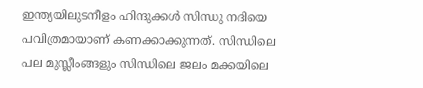ഇന്ത്യയിലുടനീളം ഹിന്ദുക്കൾ സിന്ധു നദിയെ പവിത്രമായാണ് കണക്കാക്കുന്നത്. സിന്ധിലെ പല മുസ്ലീംങ്ങളും സിന്ധിലെ ജലം മക്കയിലെ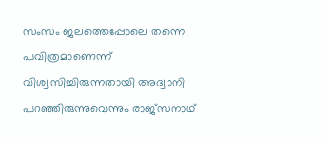സംസം ജലത്തെപ്പോലെ തന്നെ പവിത്രമാണെന്ന് വിശ്വസിച്ചിരുന്നതായി അദ്വാനി പറഞ്ഞിരുന്നുവെന്നും രാജ്സനാഥ്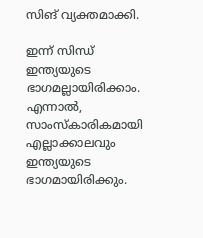സിങ് വ്യക്തമാക്കി.

ഇന്ന് സിന്ധ് ഇന്ത്യയുടെ ഭാഗമല്ലായിരിക്കാം. എന്നാൽ, സാംസ്കാരികമായി എല്ലാക്കാലവും ഇന്ത്യയുടെ ഭാഗമായിരിക്കും.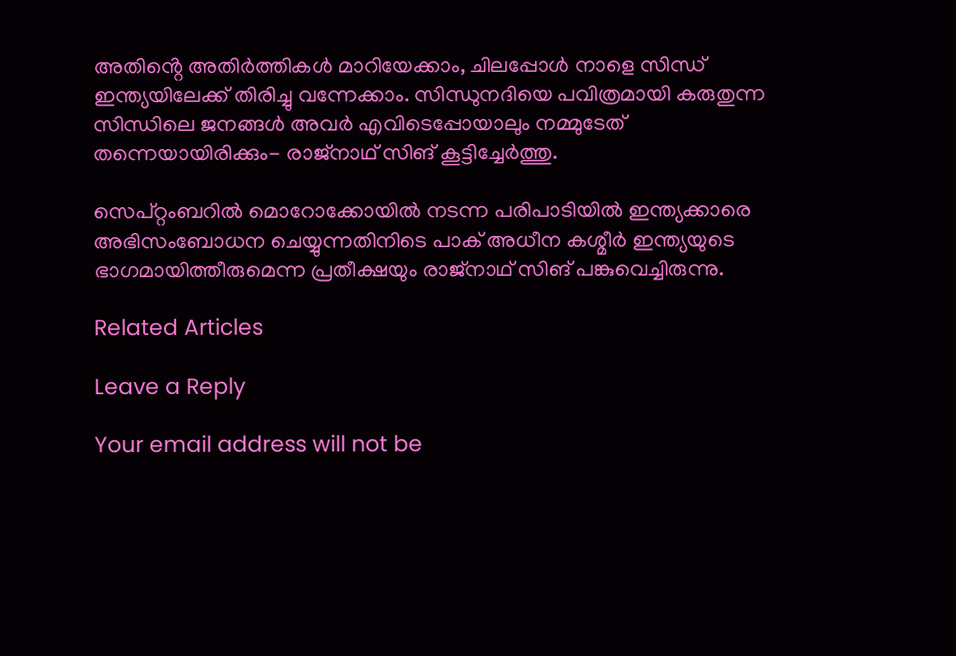അതിൻ്റെ അതിർത്തികൾ മാറിയേക്കാം, ചിലപ്പോൾ നാളെ സിന്ധ് ഇന്ത്യയിലേക്ക് തിരിച്ചു വന്നേക്കാം. സിന്ധുനദിയെ പവിത്രമായി കരുതുന്ന സിന്ധിലെ ജനങ്ങൾ അവർ എവിടെപ്പോയാലും നമ്മുടേത് തന്നെയായിരിക്കും- രാജ്നാഥ് സിങ് കൂട്ടിച്ചേർത്തു.

സെപ്റ്റംബറിൽ മൊറോക്കോയിൽ നടന്ന പരിപാടിയിൽ ഇന്ത്യക്കാരെ അഭിസംബോധന ചെയ്യുന്നതിനിടെ പാക് അധീന കശ്മീർ ഇന്ത്യയുടെ ഭാഗമായിത്തീരുമെന്ന പ്രതീക്ഷയും രാജ്നാഥ് സിങ് പങ്കുവെച്ചിരുന്നു.

Related Articles

Leave a Reply

Your email address will not be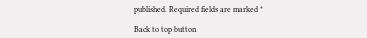published. Required fields are marked *

Back to top button